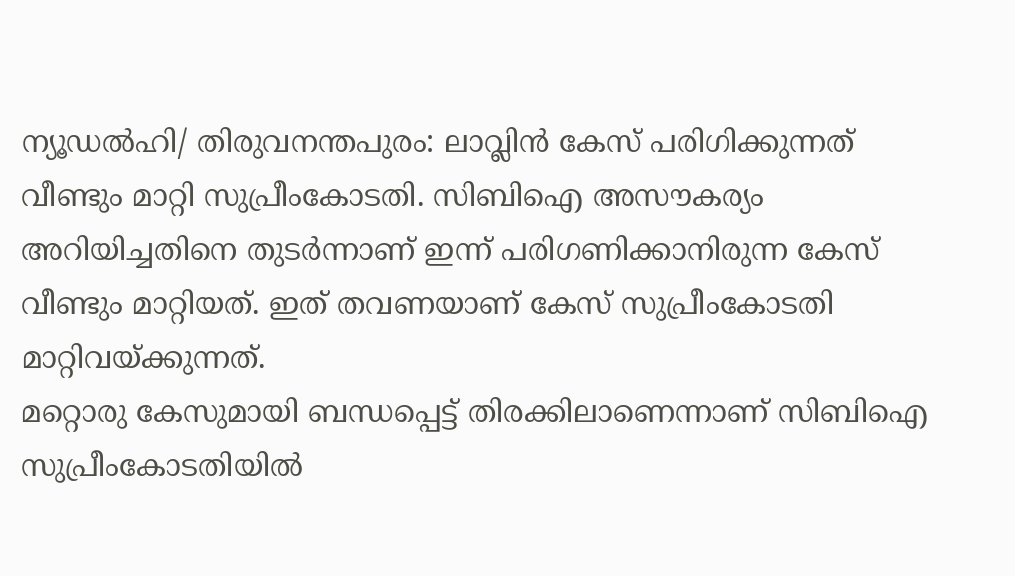ന്യൂഡൽഹി/ തിരുവനന്തപുരം: ലാവ്ലിൻ കേസ് പരിഗിക്കുന്നത് വീണ്ടും മാറ്റി സുപ്രീംകോടതി. സിബിഐ അസൗകര്യം അറിയിച്ചതിനെ തുടർന്നാണ് ഇന്ന് പരിഗണിക്കാനിരുന്ന കേസ് വീണ്ടും മാറ്റിയത്. ഇത് തവണയാണ് കേസ് സുപ്രീംകോടതി മാറ്റിവയ്ക്കുന്നത്.
മറ്റൊരു കേസുമായി ബന്ധപ്പെട്ട് തിരക്കിലാണെന്നാണ് സിബിഐ സുപ്രീംകോടതിയിൽ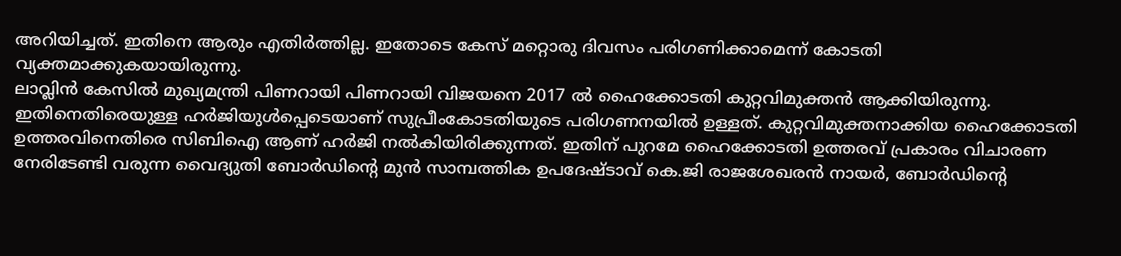അറിയിച്ചത്. ഇതിനെ ആരും എതിർത്തില്ല. ഇതോടെ കേസ് മറ്റൊരു ദിവസം പരിഗണിക്കാമെന്ന് കോടതി വ്യക്തമാക്കുകയായിരുന്നു.
ലാവ്ലിൻ കേസിൽ മുഖ്യമന്ത്രി പിണറായി പിണറായി വിജയനെ 2017 ൽ ഹൈക്കോടതി കുറ്റവിമുക്തൻ ആക്കിയിരുന്നു. ഇതിനെതിരെയുള്ള ഹർജിയുൾപ്പെടെയാണ് സുപ്രീംകോടതിയുടെ പരിഗണനയിൽ ഉള്ളത്. കുറ്റവിമുക്തനാക്കിയ ഹൈക്കോടതി ഉത്തരവിനെതിരെ സിബിഐ ആണ് ഹർജി നൽകിയിരിക്കുന്നത്. ഇതിന് പുറമേ ഹൈക്കോടതി ഉത്തരവ് പ്രകാരം വിചാരണ നേരിടേണ്ടി വരുന്ന വൈദ്യുതി ബോർഡിന്റെ മുൻ സാമ്പത്തിക ഉപദേഷ്ടാവ് കെ.ജി രാജശേഖരൻ നായർ, ബോർഡിന്റെ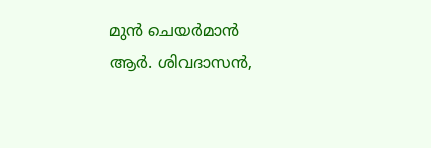മുൻ ചെയർമാൻ ആർ. ശിവദാസൻ,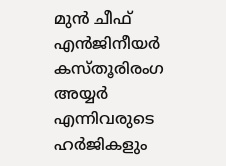മുൻ ചീഫ് എൻജിനീയർ കസ്തൂരിരംഗ അയ്യർ എന്നിവരുടെ ഹർജികളും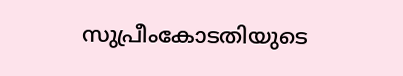സുപ്രീംകോടതിയുടെ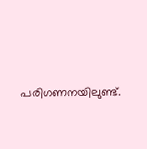പരിഗണനയിലുണ്ട്.